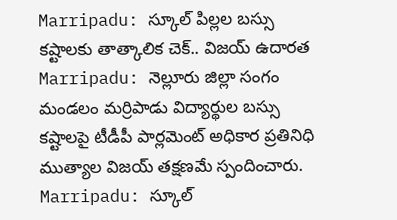Marripadu: స్కూల్ పిల్లల బస్సు కష్టాలకు తాత్కాలిక చెక్.. విజయ్ ఉదారత
Marripadu: నెల్లూరు జిల్లా సంగం మండలం మర్రిపాడు విద్యార్థుల బస్సు కష్టాలపై టీడీపీ పార్లమెంట్ అధికార ప్రతినిధి ముత్యాల విజయ్ తక్షణమే స్పందించారు.
Marripadu: స్కూల్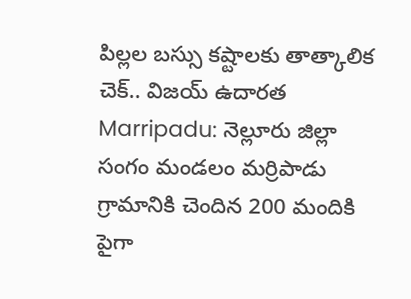పిల్లల బస్సు కష్టాలకు తాత్కాలిక చెక్.. విజయ్ ఉదారత
Marripadu: నెల్లూరు జిల్లా సంగం మండలం మర్రిపాడు గ్రామానికి చెందిన 200 మందికి పైగా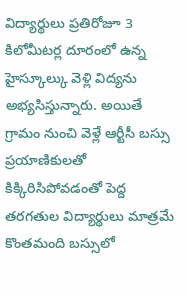విద్యార్థులు ప్రతిరోజూ 3 కిలోమీటర్ల దూరంలో ఉన్న హైస్కూల్కు వెళ్లి విద్యను అభ్యసిస్తున్నారు. అయితే గ్రామం నుంచి వెళ్లే ఆర్టీసీ బస్సు ప్రయాణికులతో కిక్కిరిసిపోవడంతో పెద్ద తరగతుల విద్యార్థులు మాత్రమే కొంతమంది బస్సులో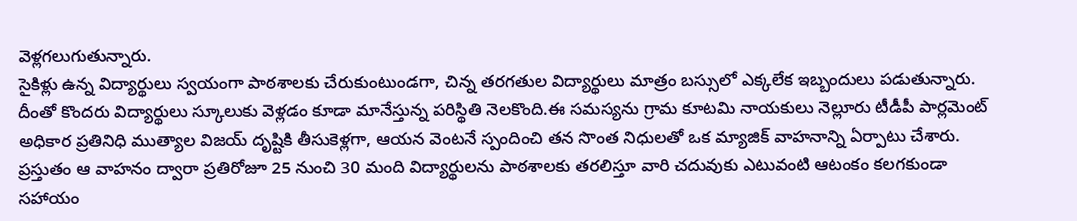వెళ్లగలుగుతున్నారు.
సైకిళ్లు ఉన్న విద్యార్థులు స్వయంగా పాఠశాలకు చేరుకుంటుండగా, చిన్న తరగతుల విద్యార్థులు మాత్రం బస్సులో ఎక్కలేక ఇబ్బందులు పడుతున్నారు. దీంతో కొందరు విద్యార్థులు స్కూలుకు వెళ్లడం కూడా మానేస్తున్న పరిస్థితి నెలకొంది.ఈ సమస్యను గ్రామ కూటమి నాయకులు నెల్లూరు టీడీపీ పార్లమెంట్ అధికార ప్రతినిధి ముత్యాల విజయ్ దృష్టికి తీసుకెళ్లగా, ఆయన వెంటనే స్పందించి తన సొంత నిధులతో ఒక మ్యాజిక్ వాహనాన్ని ఏర్పాటు చేశారు.
ప్రస్తుతం ఆ వాహనం ద్వారా ప్రతిరోజూ 25 నుంచి 30 మంది విద్యార్థులను పాఠశాలకు తరలిస్తూ వారి చదువుకు ఎటువంటి ఆటంకం కలగకుండా సహాయం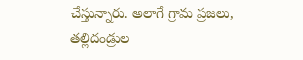చేస్తున్నారు. అలాగే గ్రామ ప్రజలు, తల్లిదండ్రుల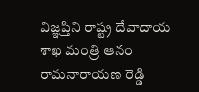విజ్ఞప్తిని రాష్ట్ర దేవాదాయ శాఖ మంత్రి ఆనం రామనారాయణ రెడ్డి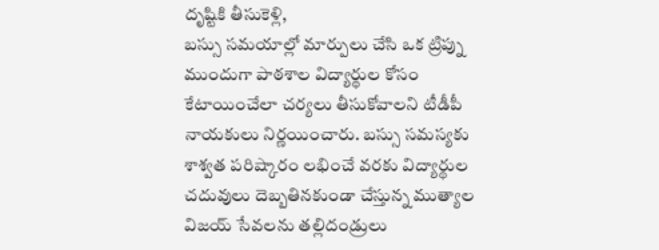దృష్టికి తీసుకెళ్లి,
బస్సు సమయాల్లో మార్పులు చేసి ఒక ట్రిప్ను ముందుగా పాఠశాల విద్యార్థుల కోసం కేటాయించేలా చర్యలు తీసుకోవాలని టీడీపీ నాయకులు నిర్ణయించారు. బస్సు సమస్యకు శాశ్వత పరిష్కారం లభించే వరకు విద్యార్థుల చదువులు దెబ్బతినకుండా చేస్తున్న ముత్యాల విజయ్ సేవలను తల్లిదండ్రులు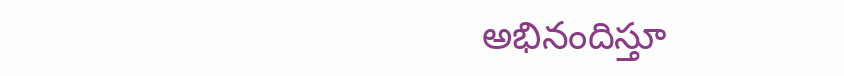అభినందిస్తూ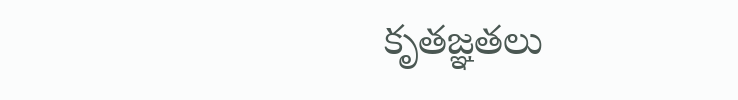కృతజ్ఞతలు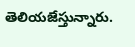తెలియజేస్తున్నారు.